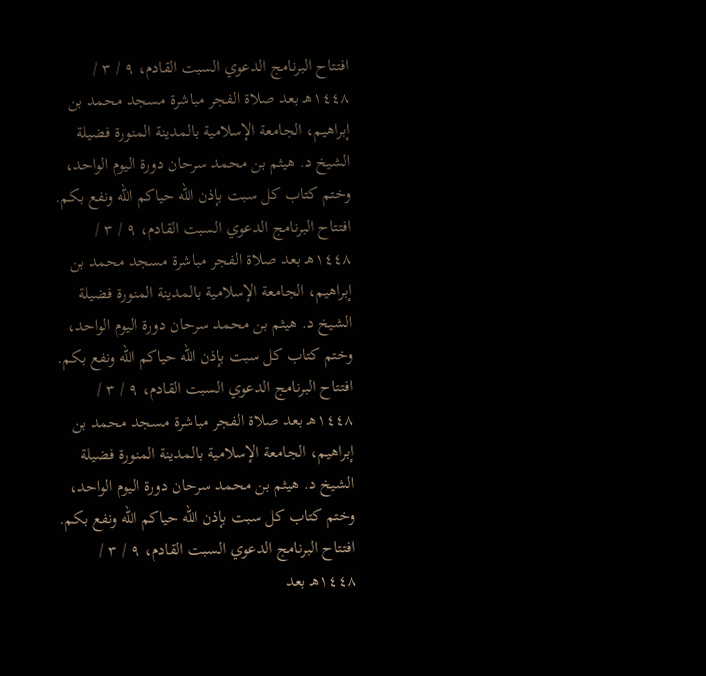افتتاح البرنامج الدعوي السبت القادم، ٩ / ٣ / ١٤٤٨هـ بعد صلاة الفجر مباشرة مسجد محمد بن إبراهيم، الجامعة الإسلامية بالمدينة المنورة فضيلة الشيخ د. هيثم بن محمد سرحان دورة اليوم الواحد، وختم كتاب كل سبت بإذن الله حياكم الله ونفع بكم. افتتاح البرنامج الدعوي السبت القادم، ٩ / ٣ / ١٤٤٨هـ بعد صلاة الفجر مباشرة مسجد محمد بن إبراهيم، الجامعة الإسلامية بالمدينة المنورة فضيلة الشيخ د. هيثم بن محمد سرحان دورة اليوم الواحد، وختم كتاب كل سبت بإذن الله حياكم الله ونفع بكم. افتتاح البرنامج الدعوي السبت القادم، ٩ / ٣ / ١٤٤٨هـ بعد صلاة الفجر مباشرة مسجد محمد بن إبراهيم، الجامعة الإسلامية بالمدينة المنورة فضيلة الشيخ د. هيثم بن محمد سرحان دورة اليوم الواحد، وختم كتاب كل سبت بإذن الله حياكم الله ونفع بكم. افتتاح البرنامج الدعوي السبت القادم، ٩ / ٣ / ١٤٤٨هـ بعد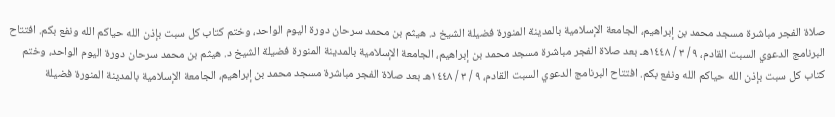صلاة الفجر مباشرة مسجد محمد بن إبراهيم، الجامعة الإسلامية بالمدينة المنورة فضيلة الشيخ د. هيثم بن محمد سرحان دورة اليوم الواحد، وختم كتاب كل سبت بإذن الله حياكم الله ونفع بكم. افتتاح البرنامج الدعوي السبت القادم، ٩ / ٣ / ١٤٤٨هـ بعد صلاة الفجر مباشرة مسجد محمد بن إبراهيم، الجامعة الإسلامية بالمدينة المنورة فضيلة الشيخ د. هيثم بن محمد سرحان دورة اليوم الواحد، وختم كتاب كل سبت بإذن الله حياكم الله ونفع بكم. افتتاح البرنامج الدعوي السبت القادم، ٩ / ٣ / ١٤٤٨هـ بعد صلاة الفجر مباشرة مسجد محمد بن إبراهيم، الجامعة الإسلامية بالمدينة المنورة فضيلة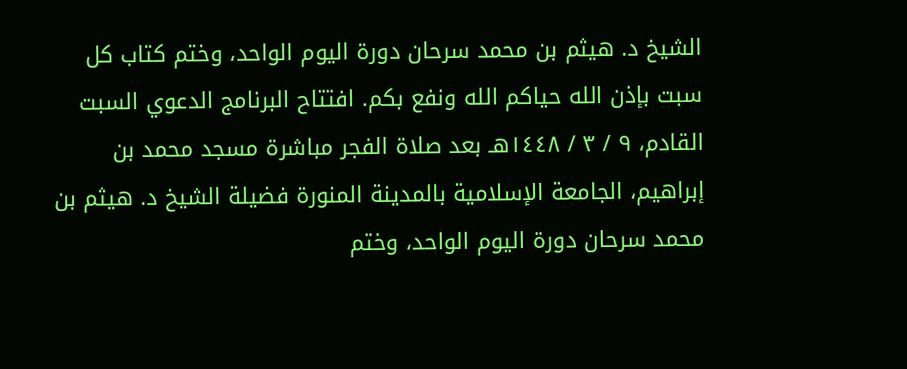الشيخ د. هيثم بن محمد سرحان دورة اليوم الواحد، وختم كتاب كل سبت بإذن الله حياكم الله ونفع بكم. افتتاح البرنامج الدعوي السبت القادم، ٩ / ٣ / ١٤٤٨هـ بعد صلاة الفجر مباشرة مسجد محمد بن إبراهيم، الجامعة الإسلامية بالمدينة المنورة فضيلة الشيخ د. هيثم بن محمد سرحان دورة اليوم الواحد، وختم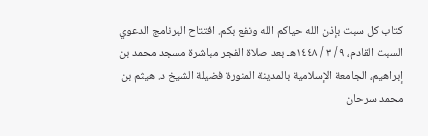كتاب كل سبت بإذن الله حياكم الله ونفع بكم. افتتاح البرنامج الدعوي السبت القادم، ٩ / ٣ / ١٤٤٨هـ بعد صلاة الفجر مباشرة مسجد محمد بن إبراهيم، الجامعة الإسلامية بالمدينة المنورة فضيلة الشيخ د. هيثم بن محمد سرحان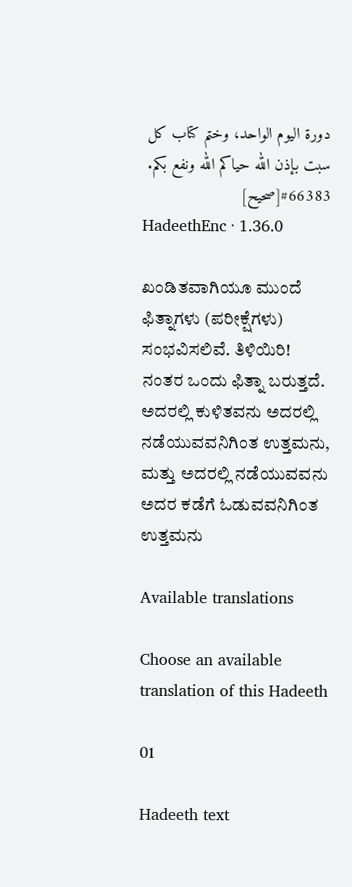دورة اليوم الواحد، وختم كتاب كل سبت بإذن الله حياكم الله ونفع بكم.
#66383[صحيح]
HadeethEnc · 1.36.0

ಖಂಡಿತವಾಗಿಯೂ ಮುಂದೆ ಫಿತ್ನಾಗಳು (ಪರೀಕ್ಷೆಗಳು) ಸಂಭವಿಸಲಿವೆ. ತಿಳಿಯಿರಿ! ನಂತರ ಒಂದು ಫಿತ್ನಾ ಬರುತ್ತದೆ. ಅದರಲ್ಲಿ ಕುಳಿತವನು ಅದರಲ್ಲಿ ನಡೆಯುವವನಿಗಿಂತ ಉತ್ತಮನು, ಮತ್ತು ಅದರಲ್ಲಿ ನಡೆಯುವವನು ಅದರ ಕಡೆಗೆ ಓಡುವವನಿಗಿಂತ ಉತ್ತಮನು

Available translations

Choose an available translation of this Hadeeth

01

Hadeeth text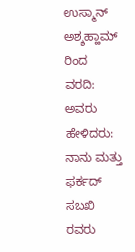ಉಸ್ಮಾನ್ ಅಶ್ಶಹ್ಹಾಮ್ ರಿಂದ ವರದಿ: ಅವರು ಹೇಳಿದರು: ನಾನು ಮತ್ತು ಫರ್ಕದ್ ಸಬಖಿ ರವರು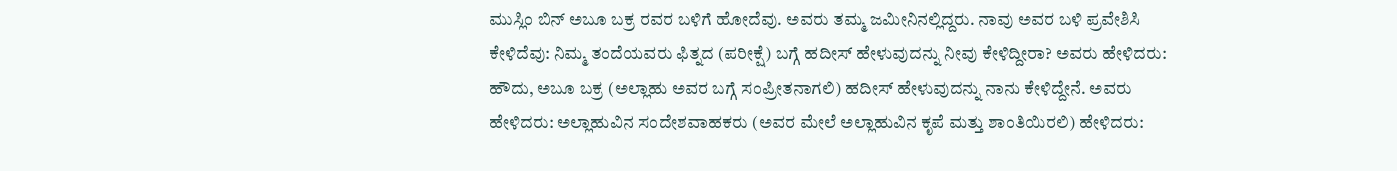ಮುಸ್ಲಿಂ ಬಿನ್ ಅಬೂ ಬಕ್ರ ರವರ ಬಳಿಗೆ ಹೋದೆವು. ಅವರು ತಮ್ಮ ಜಮೀನಿನಲ್ಲಿದ್ದರು. ನಾವು ಅವರ ಬಳಿ ಪ್ರವೇಶಿಸಿ ಕೇಳಿದೆವು: ನಿಮ್ಮ ತಂದೆಯವರು ಫಿತ್ನದ (ಪರೀಕ್ಷೆ) ಬಗ್ಗೆ ಹದೀಸ್ ಹೇಳುವುದನ್ನು ನೀವು ಕೇಳಿದ್ದೀರಾ? ಅವರು ಹೇಳಿದರು: ಹೌದು, ಅಬೂ ಬಕ್ರ (ಅಲ್ಲಾಹು ಅವರ ಬಗ್ಗೆ ಸಂಪ್ರೀತನಾಗಲಿ) ಹದೀಸ್ ಹೇಳುವುದನ್ನು ನಾನು ಕೇಳಿದ್ದೇನೆ. ಅವರು ಹೇಳಿದರು: ಅಲ್ಲಾಹುವಿನ ಸಂದೇಶವಾಹಕರು (ಅವರ ಮೇಲೆ ಅಲ್ಲಾಹುವಿನ ಕೃಪೆ ಮತ್ತು ಶಾಂತಿಯಿರಲಿ) ಹೇಳಿದರು: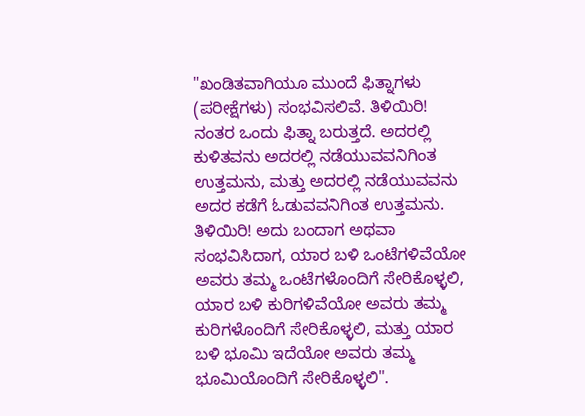"ಖಂಡಿತವಾಗಿಯೂ ಮುಂದೆ ಫಿತ್ನಾಗಳು (ಪರೀಕ್ಷೆಗಳು) ಸಂಭವಿಸಲಿವೆ. ತಿಳಿಯಿರಿ! ನಂತರ ಒಂದು ಫಿತ್ನಾ ಬರುತ್ತದೆ. ಅದರಲ್ಲಿ ಕುಳಿತವನು ಅದರಲ್ಲಿ ನಡೆಯುವವನಿಗಿಂತ ಉತ್ತಮನು, ಮತ್ತು ಅದರಲ್ಲಿ ನಡೆಯುವವನು ಅದರ ಕಡೆಗೆ ಓಡುವವನಿಗಿಂತ ಉತ್ತಮನು. ತಿಳಿಯಿರಿ! ಅದು ಬಂದಾಗ ಅಥವಾ ಸಂಭವಿಸಿದಾಗ, ಯಾರ ಬಳಿ ಒಂಟೆಗಳಿವೆಯೋ ಅವರು ತಮ್ಮ ಒಂಟೆಗಳೊಂದಿಗೆ ಸೇರಿಕೊಳ್ಳಲಿ, ಯಾರ ಬಳಿ ಕುರಿಗಳಿವೆಯೋ ಅವರು ತಮ್ಮ ಕುರಿಗಳೊಂದಿಗೆ ಸೇರಿಕೊಳ್ಳಲಿ, ಮತ್ತು ಯಾರ ಬಳಿ ಭೂಮಿ ಇದೆಯೋ ಅವರು ತಮ್ಮ ಭೂಮಿಯೊಂದಿಗೆ ಸೇರಿಕೊಳ್ಳಲಿ".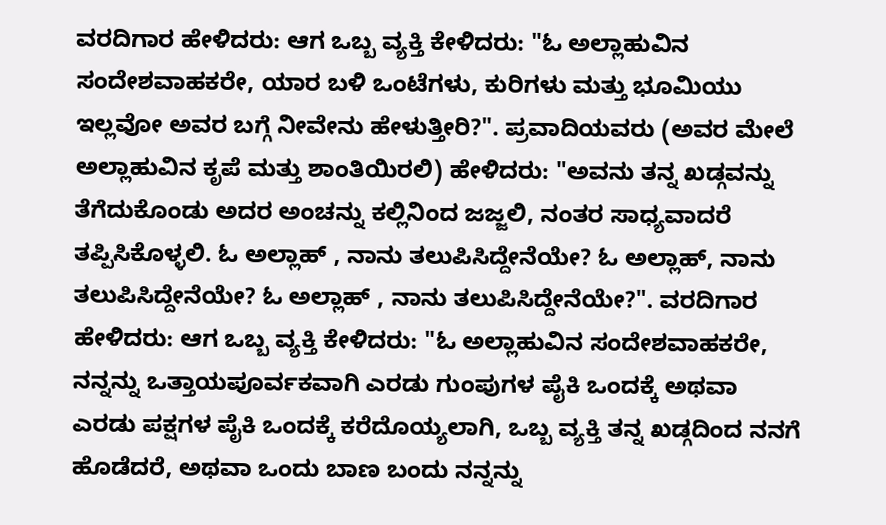ವರದಿಗಾರ ಹೇಳಿದರು: ಆಗ ಒಬ್ಬ ವ್ಯಕ್ತಿ ಕೇಳಿದರು: "ಓ ಅಲ್ಲಾಹುವಿನ ಸಂದೇಶವಾಹಕರೇ, ಯಾರ ಬಳಿ ಒಂಟೆಗಳು, ಕುರಿಗಳು ಮತ್ತು ಭೂಮಿಯು ಇಲ್ಲವೋ ಅವರ ಬಗ್ಗೆ ನೀವೇನು ಹೇಳುತ್ತೀರಿ?". ಪ್ರವಾದಿಯವರು (ಅವರ ಮೇಲೆ ಅಲ್ಲಾಹುವಿನ ಕೃಪೆ ಮತ್ತು ಶಾಂತಿಯಿರಲಿ) ಹೇಳಿದರು: "ಅವನು ತನ್ನ ಖಡ್ಗವನ್ನು ತೆಗೆದುಕೊಂಡು ಅದರ ಅಂಚನ್ನು ಕಲ್ಲಿನಿಂದ ಜಜ್ಜಲಿ, ನಂತರ ಸಾಧ್ಯವಾದರೆ ತಪ್ಪಿಸಿಕೊಳ್ಳಲಿ. ಓ ಅಲ್ಲಾಹ್ , ನಾನು ತಲುಪಿಸಿದ್ದೇನೆಯೇ? ಓ ಅಲ್ಲಾಹ್, ನಾನು ತಲುಪಿಸಿದ್ದೇನೆಯೇ? ಓ ಅಲ್ಲಾಹ್ , ನಾನು ತಲುಪಿಸಿದ್ದೇನೆಯೇ?". ವರದಿಗಾರ ಹೇಳಿದರು: ಆಗ ಒಬ್ಬ ವ್ಯಕ್ತಿ ಕೇಳಿದರು: "ಓ ಅಲ್ಲಾಹುವಿನ ಸಂದೇಶವಾಹಕರೇ, ನನ್ನನ್ನು ಒತ್ತಾಯಪೂರ್ವಕವಾಗಿ ಎರಡು ಗುಂಪುಗಳ ಪೈಕಿ ಒಂದಕ್ಕೆ ಅಥವಾ ಎರಡು ಪಕ್ಷಗಳ ಪೈಕಿ ಒಂದಕ್ಕೆ ಕರೆದೊಯ್ಯಲಾಗಿ, ಒಬ್ಬ ವ್ಯಕ್ತಿ ತನ್ನ ಖಡ್ಗದಿಂದ ನನಗೆ ಹೊಡೆದರೆ, ಅಥವಾ ಒಂದು ಬಾಣ ಬಂದು ನನ್ನನ್ನು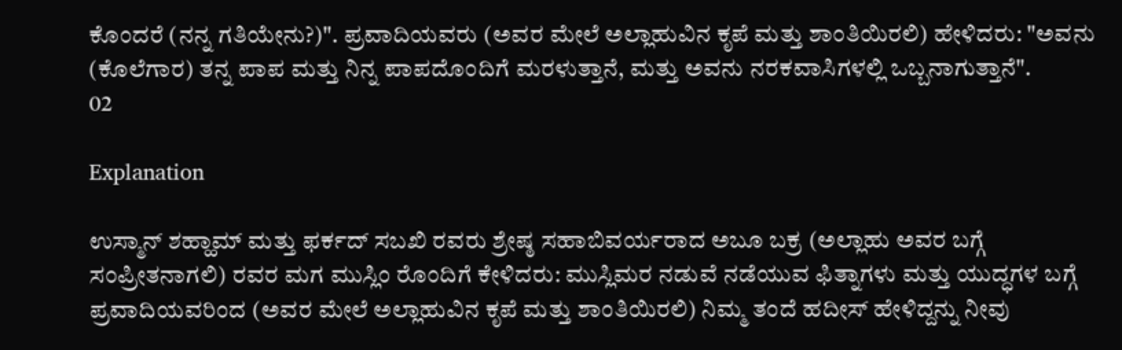ಕೊಂದರೆ (ನನ್ನ ಗತಿಯೇನು?)". ಪ್ರವಾದಿಯವರು (ಅವರ ಮೇಲೆ ಅಲ್ಲಾಹುವಿನ ಕೃಪೆ ಮತ್ತು ಶಾಂತಿಯಿರಲಿ) ಹೇಳಿದರು: "ಅವನು (ಕೊಲೆಗಾರ) ತನ್ನ ಪಾಪ ಮತ್ತು ನಿನ್ನ ಪಾಪದೊಂದಿಗೆ ಮರಳುತ್ತಾನೆ, ಮತ್ತು ಅವನು ನರಕವಾಸಿಗಳಲ್ಲಿ ಒಬ್ಬನಾಗುತ್ತಾನೆ".
02

Explanation

ಉಸ್ಮಾನ್ ಶಹ್ಹಾಮ್ ಮತ್ತು ಫರ್ಕದ್ ಸಬಖಿ ರವರು ಶ್ರೇಷ್ಠ ಸಹಾಬಿವರ್ಯರಾದ ಅಬೂ ಬಕ್ರ (ಅಲ್ಲಾಹು ಅವರ ಬಗ್ಗೆ ಸಂಪ್ರೀತನಾಗಲಿ) ರವರ ಮಗ ಮುಸ್ಲಿಂ ರೊಂದಿಗೆ ಕೇಳಿದರು: ಮುಸ್ಲಿಮರ ನಡುವೆ ನಡೆಯುವ ಫಿತ್ನಾಗಳು ಮತ್ತು ಯುದ್ಧಗಳ ಬಗ್ಗೆ ಪ್ರವಾದಿಯವರಿಂದ (ಅವರ ಮೇಲೆ ಅಲ್ಲಾಹುವಿನ ಕೃಪೆ ಮತ್ತು ಶಾಂತಿಯಿರಲಿ) ನಿಮ್ಮ ತಂದೆ ಹದೀಸ್ ಹೇಳಿದ್ದನ್ನು ನೀವು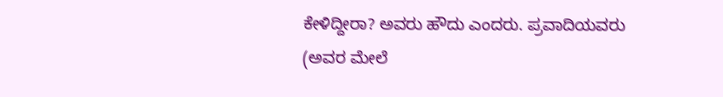ಕೇಳಿದ್ದೀರಾ? ಅವರು ಹೌದು ಎಂದರು. ಪ್ರವಾದಿಯವರು (ಅವರ ಮೇಲೆ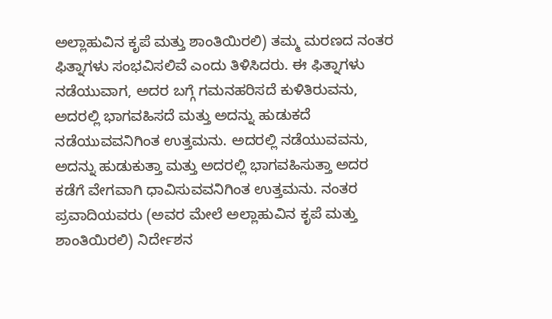ಅಲ್ಲಾಹುವಿನ ಕೃಪೆ ಮತ್ತು ಶಾಂತಿಯಿರಲಿ) ತಮ್ಮ ಮರಣದ ನಂತರ ಫಿತ್ನಾಗಳು ಸಂಭವಿಸಲಿವೆ ಎಂದು ತಿಳಿಸಿದರು. ಈ ಫಿತ್ನಾಗಳು ನಡೆಯುವಾಗ, ಅದರ ಬಗ್ಗೆ ಗಮನಹರಿಸದೆ ಕುಳಿತಿರುವನು, ಅದರಲ್ಲಿ ಭಾಗವಹಿಸದೆ ಮತ್ತು ಅದನ್ನು ಹುಡುಕದೆ ನಡೆಯುವವನಿಗಿಂತ ಉತ್ತಮನು. ಅದರಲ್ಲಿ ನಡೆಯುವವನು, ಅದನ್ನು ಹುಡುಕುತ್ತಾ ಮತ್ತು ಅದರಲ್ಲಿ ಭಾಗವಹಿಸುತ್ತಾ ಅದರ ಕಡೆಗೆ ವೇಗವಾಗಿ ಧಾವಿಸುವವನಿಗಿಂತ ಉತ್ತಮನು. ನಂತರ ಪ್ರವಾದಿಯವರು (ಅವರ ಮೇಲೆ ಅಲ್ಲಾಹುವಿನ ಕೃಪೆ ಮತ್ತು ಶಾಂತಿಯಿರಲಿ) ನಿರ್ದೇಶನ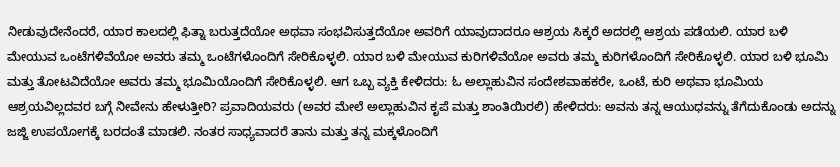ನೀಡುವುದೇನೆಂದರೆ, ಯಾರ ಕಾಲದಲ್ಲಿ ಫಿತ್ನಾ ಬರುತ್ತದೆಯೋ ಅಥವಾ ಸಂಭವಿಸುತ್ತದೆಯೋ ಅವರಿಗೆ ಯಾವುದಾದರೂ ಆಶ್ರಯ ಸಿಕ್ಕರೆ ಅದರಲ್ಲಿ ಆಶ್ರಯ ಪಡೆಯಲಿ. ಯಾರ ಬಳಿ ಮೇಯುವ ಒಂಟೆಗಳಿವೆಯೋ ಅವರು ತಮ್ಮ ಒಂಟೆಗಳೊಂದಿಗೆ ಸೇರಿಕೊಳ್ಳಲಿ. ಯಾರ ಬಳಿ ಮೇಯುವ ಕುರಿಗಳಿವೆಯೋ ಅವರು ತಮ್ಮ ಕುರಿಗಳೊಂದಿಗೆ ಸೇರಿಕೊಳ್ಳಲಿ. ಯಾರ ಬಳಿ ಭೂಮಿ ಮತ್ತು ತೋಟವಿದೆಯೋ ಅವರು ತಮ್ಮ ಭೂಮಿಯೊಂದಿಗೆ ಸೇರಿಕೊಳ್ಳಲಿ. ಆಗ ಒಬ್ಬ ವ್ಯಕ್ತಿ ಕೇಳಿದರು: ಓ ಅಲ್ಲಾಹುವಿನ ಸಂದೇಶವಾಹಕರೇ, ಒಂಟೆ, ಕುರಿ ಅಥವಾ ಭೂಮಿಯ ಆಶ್ರಯವಿಲ್ಲದವರ ಬಗ್ಗೆ ನೀವೇನು ಹೇಳುತ್ತೀರಿ? ಪ್ರವಾದಿಯವರು (ಅವರ ಮೇಲೆ ಅಲ್ಲಾಹುವಿನ ಕೃಪೆ ಮತ್ತು ಶಾಂತಿಯಿರಲಿ) ಹೇಳಿದರು: ಅವನು ತನ್ನ ಆಯುಧವನ್ನು ತೆಗೆದುಕೊಂಡು ಅದನ್ನು ಜಜ್ಜಿ ಉಪಯೋಗಕ್ಕೆ ಬರದಂತೆ ಮಾಡಲಿ. ನಂತರ ಸಾಧ್ಯವಾದರೆ ತಾನು ಮತ್ತು ತನ್ನ ಮಕ್ಕಳೊಂದಿಗೆ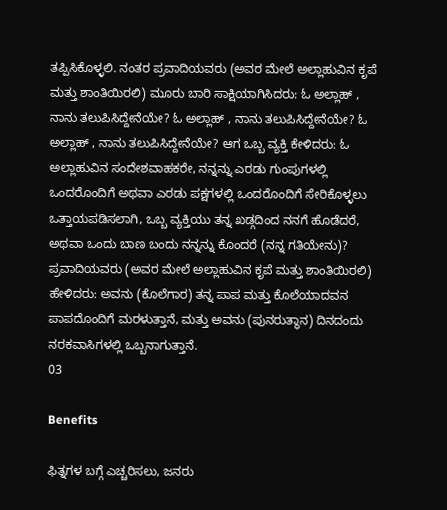ತಪ್ಪಿಸಿಕೊಳ್ಳಲಿ. ನಂತರ ಪ್ರವಾದಿಯವರು (ಅವರ ಮೇಲೆ ಅಲ್ಲಾಹುವಿನ ಕೃಪೆ ಮತ್ತು ಶಾಂತಿಯಿರಲಿ) ಮೂರು ಬಾರಿ ಸಾಕ್ಷಿಯಾಗಿಸಿದರು: ಓ ಅಲ್ಲಾಹ್ , ನಾನು ತಲುಪಿಸಿದ್ದೇನೆಯೇ? ಓ ಅಲ್ಲಾಹ್ , ನಾನು ತಲುಪಿಸಿದ್ದೇನೆಯೇ? ಓ ಅಲ್ಲಾಹ್ , ನಾನು ತಲುಪಿಸಿದ್ದೇನೆಯೇ? ಆಗ ಒಬ್ಬ ವ್ಯಕ್ತಿ ಕೇಳಿದರು: ಓ ಅಲ್ಲಾಹುವಿನ ಸಂದೇಶವಾಹಕರೇ, ನನ್ನನ್ನು ಎರಡು ಗುಂಪುಗಳಲ್ಲಿ ಒಂದರೊಂದಿಗೆ ಅಥವಾ ಎರಡು ಪಕ್ಷಗಳಲ್ಲಿ ಒಂದರೊಂದಿಗೆ ಸೇರಿಕೊಳ್ಳಲು ಒತ್ತಾಯಪಡಿಸಲಾಗಿ, ಒಬ್ಬ ವ್ಯಕ್ತಿಯು ತನ್ನ ಖಡ್ಗದಿಂದ ನನಗೆ ಹೊಡೆದರೆ, ಅಥವಾ ಒಂದು ಬಾಣ ಬಂದು ನನ್ನನ್ನು ಕೊಂದರೆ (ನನ್ನ ಗತಿಯೇನು)? ಪ್ರವಾದಿಯವರು (ಅವರ ಮೇಲೆ ಅಲ್ಲಾಹುವಿನ ಕೃಪೆ ಮತ್ತು ಶಾಂತಿಯಿರಲಿ) ಹೇಳಿದರು: ಅವನು (ಕೊಲೆಗಾರ) ತನ್ನ ಪಾಪ ಮತ್ತು ಕೊಲೆಯಾದವನ ಪಾಪದೊಂದಿಗೆ ಮರಳುತ್ತಾನೆ, ಮತ್ತು ಅವನು (ಪುನರುತ್ಥಾನ) ದಿನದಂದು ನರಕವಾಸಿಗಳಲ್ಲಿ ಒಬ್ಬನಾಗುತ್ತಾನೆ.
03

Benefits

ಫಿತ್ನಗಳ ಬಗ್ಗೆ ಎಚ್ಚರಿಸಲು, ಜನರು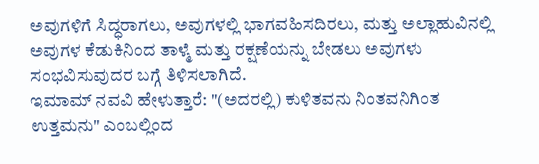ಅವುಗಳಿಗೆ ಸಿದ್ಧರಾಗಲು, ಅವುಗಳಲ್ಲಿ ಭಾಗವಹಿಸದಿರಲು, ಮತ್ತು ಅಲ್ಲಾಹುವಿನಲ್ಲಿ ಅವುಗಳ ಕೆಡುಕಿನಿಂದ ತಾಳ್ಮೆ ಮತ್ತು ರಕ್ಷಣೆಯನ್ನು ಬೇಡಲು ಅವುಗಳು ಸಂಭವಿಸುವುದರ ಬಗ್ಗೆ ತಿಳಿಸಲಾಗಿದೆ.
ಇಮಾಮ್ ನವವಿ ಹೇಳುತ್ತಾರೆ: "(ಅದರಲ್ಲಿ) ಕುಳಿತವನು ನಿಂತವನಿಗಿಂತ ಉತ್ತಮನು" ಎಂಬಲ್ಲಿಂದ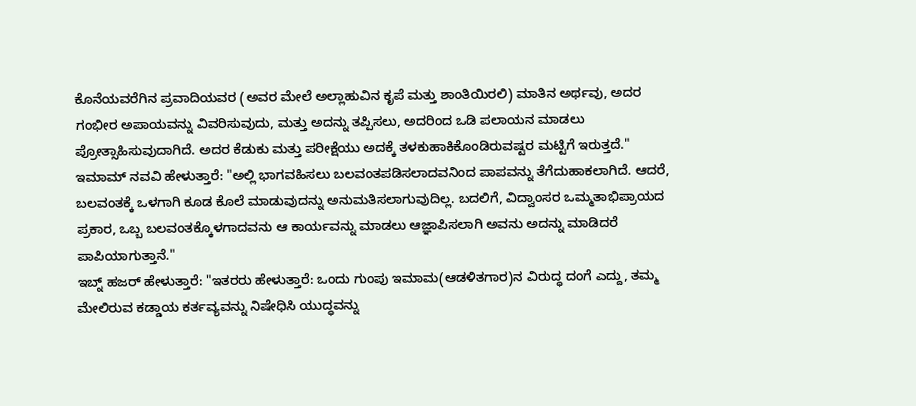ಕೊನೆಯವರೆಗಿನ ಪ್ರವಾದಿಯವರ (ಅವರ ಮೇಲೆ ಅಲ್ಲಾಹುವಿನ ಕೃಪೆ ಮತ್ತು ಶಾಂತಿಯಿರಲಿ) ಮಾತಿನ ಅರ್ಥವು, ಅದರ ಗಂಭೀರ ಅಪಾಯವನ್ನು ವಿವರಿಸುವುದು, ಮತ್ತು ಅದನ್ನು ತಪ್ಪಿಸಲು, ಅದರಿಂದ ಒಡಿ ಪಲಾಯನ ಮಾಡಲು ಪ್ರೋತ್ಸಾಹಿಸುವುದಾಗಿದೆ. ಅದರ ಕೆಡುಕು ಮತ್ತು ಪರೀಕ್ಷೆಯು ಅದಕ್ಕೆ ತಳಕುಹಾಕಿಕೊಂಡಿರುವಷ್ಟರ ಮಟ್ಟಿಗೆ ಇರುತ್ತದೆ."
ಇಮಾಮ್ ನವವಿ ಹೇಳುತ್ತಾರೆ: "ಅಲ್ಲಿ ಭಾಗವಹಿಸಲು ಬಲವಂತಪಡಿಸಲಾದವನಿಂದ ಪಾಪವನ್ನು ತೆಗೆದುಹಾಕಲಾಗಿದೆ. ಆದರೆ, ಬಲವಂತಕ್ಕೆ ಒಳಗಾಗಿ ಕೂಡ ಕೊಲೆ ಮಾಡುವುದನ್ನು ಅನುಮತಿಸಲಾಗುವುದಿಲ್ಲ. ಬದಲಿಗೆ, ವಿದ್ವಾಂಸರ ಒಮ್ಮತಾಭಿಪ್ರಾಯದ ಪ್ರಕಾರ, ಒಬ್ಬ ಬಲವಂತಕ್ಕೊಳಗಾದವನು ಆ ಕಾರ್ಯವನ್ನು ಮಾಡಲು ಆಜ್ಞಾಪಿಸಲಾಗಿ ಅವನು ಅದನ್ನು ಮಾಡಿದರೆ ಪಾಪಿಯಾಗುತ್ತಾನೆ."
ಇಬ್ನ್ ಹಜರ್ ಹೇಳುತ್ತಾರೆ: "ಇತರರು ಹೇಳುತ್ತಾರೆ: ಒಂದು ಗುಂಪು ಇಮಾಮ(ಆಡಳಿತಗಾರ)ನ ವಿರುದ್ಧ ದಂಗೆ ಎದ್ದು, ತಮ್ಮ ಮೇಲಿರುವ ಕಡ್ಡಾಯ ಕರ್ತವ್ಯವನ್ನು ನಿಷೇಧಿಸಿ ಯುದ್ಧವನ್ನು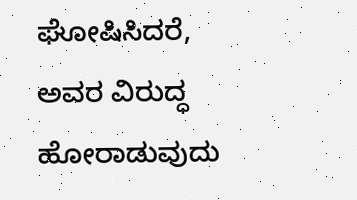ಘೋಷಿಸಿದರೆ, ಅವರ ವಿರುದ್ಧ ಹೋರಾಡುವುದು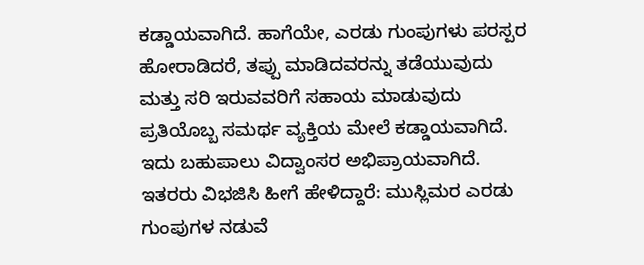ಕಡ್ಡಾಯವಾಗಿದೆ. ಹಾಗೆಯೇ, ಎರಡು ಗುಂಪುಗಳು ಪರಸ್ಪರ ಹೋರಾಡಿದರೆ, ತಪ್ಪು ಮಾಡಿದವರನ್ನು ತಡೆಯುವುದು ಮತ್ತು ಸರಿ ಇರುವವರಿಗೆ ಸಹಾಯ ಮಾಡುವುದು ಪ್ರತಿಯೊಬ್ಬ ಸಮರ್ಥ ವ್ಯಕ್ತಿಯ ಮೇಲೆ ಕಡ್ಡಾಯವಾಗಿದೆ. ಇದು ಬಹುಪಾಲು ವಿದ್ವಾಂಸರ ಅಭಿಪ್ರಾಯವಾಗಿದೆ. ಇತರರು ವಿಭಜಿಸಿ ಹೀಗೆ ಹೇಳಿದ್ದಾರೆ: ಮುಸ್ಲಿಮರ ಎರಡು ಗುಂಪುಗಳ ನಡುವೆ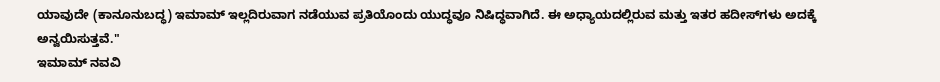ಯಾವುದೇ (ಕಾನೂನುಬದ್ಧ) ಇಮಾಮ್ ಇಲ್ಲದಿರುವಾಗ ನಡೆಯುವ ಪ್ರತಿಯೊಂದು ಯುದ್ಧವೂ ನಿಷಿದ್ಧವಾಗಿದೆ. ಈ ಅಧ್ಯಾಯದಲ್ಲಿರುವ ಮತ್ತು ಇತರ ಹದೀಸ್‌ಗಳು ಅದಕ್ಕೆ ಅನ್ವಯಿಸುತ್ತವೆ."
ಇಮಾಮ್ ನವವಿ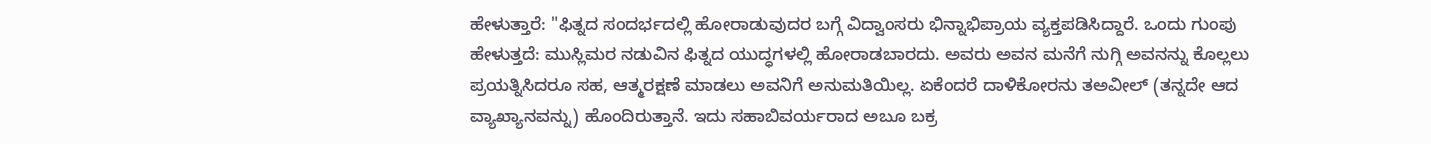ಹೇಳುತ್ತಾರೆ: "ಫಿತ್ನದ ಸಂದರ್ಭದಲ್ಲಿ ಹೋರಾಡುವುದರ ಬಗ್ಗೆ ವಿದ್ವಾಂಸರು ಭಿನ್ನಾಭಿಪ್ರಾಯ ವ್ಯಕ್ತಪಡಿಸಿದ್ದಾರೆ. ಒಂದು ಗುಂಪು ಹೇಳುತ್ತದೆ: ಮುಸ್ಲಿಮರ ನಡುವಿನ ಫಿತ್ನದ ಯುದ್ಧಗಳಲ್ಲಿ ಹೋರಾಡಬಾರದು. ಅವರು ಅವನ ಮನೆಗೆ ನುಗ್ಗಿ ಅವನನ್ನು ಕೊಲ್ಲಲು ಪ್ರಯತ್ನಿಸಿದರೂ ಸಹ, ಆತ್ಮರಕ್ಷಣೆ ಮಾಡಲು ಅವನಿಗೆ ಅನುಮತಿಯಿಲ್ಲ. ಏಕೆಂದರೆ ದಾಳಿಕೋರನು ತಅವೀಲ್ (ತನ್ನದೇ ಆದ ವ್ಯಾಖ್ಯಾನವನ್ನು) ಹೊಂದಿರುತ್ತಾನೆ. ಇದು ಸಹಾಬಿವರ್ಯರಾದ ಅಬೂ ಬಕ್ರ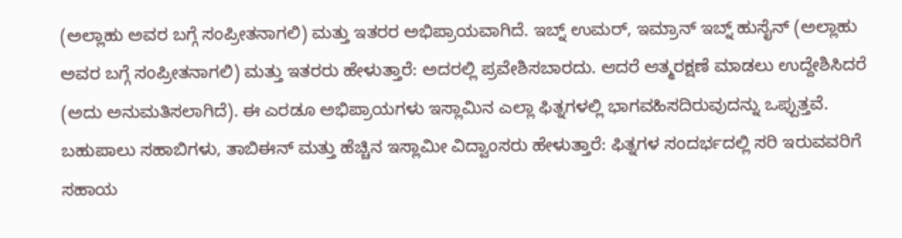(ಅಲ್ಲಾಹು ಅವರ ಬಗ್ಗೆ ಸಂಪ್ರೀತನಾಗಲಿ) ಮತ್ತು ಇತರರ ಅಭಿಪ್ರಾಯವಾಗಿದೆ. ಇಬ್ನ್ ಉಮರ್, ಇಮ್ರಾನ್ ಇಬ್ನ್ ಹುಸೈನ್ (ಅಲ್ಲಾಹು ಅವರ ಬಗ್ಗೆ ಸಂಪ್ರೀತನಾಗಲಿ) ಮತ್ತು ಇತರರು ಹೇಳುತ್ತಾರೆ: ಅದರಲ್ಲಿ ಪ್ರವೇಶಿಸಬಾರದು. ಆದರೆ ಆತ್ಮರಕ್ಷಣೆ ಮಾಡಲು ಉದ್ದೇಶಿಸಿದರೆ (ಅದು ಅನುಮತಿಸಲಾಗಿದೆ). ಈ ಎರಡೂ ಅಭಿಪ್ರಾಯಗಳು ಇಸ್ಲಾಮಿನ ಎಲ್ಲಾ ಫಿತ್ನಗಳಲ್ಲಿ ಭಾಗವಹಿಸದಿರುವುದನ್ನು ಒಪ್ಪುತ್ತವೆ. ಬಹುಪಾಲು ಸಹಾಬಿಗಳು, ತಾಬಿಈನ್ ಮತ್ತು ಹೆಚ್ಚಿನ ಇಸ್ಲಾಮೀ ವಿದ್ವಾಂಸರು ಹೇಳುತ್ತಾರೆ: ಫಿತ್ನಗಳ ಸಂದರ್ಭದಲ್ಲಿ ಸರಿ ಇರುವವರಿಗೆ ಸಹಾಯ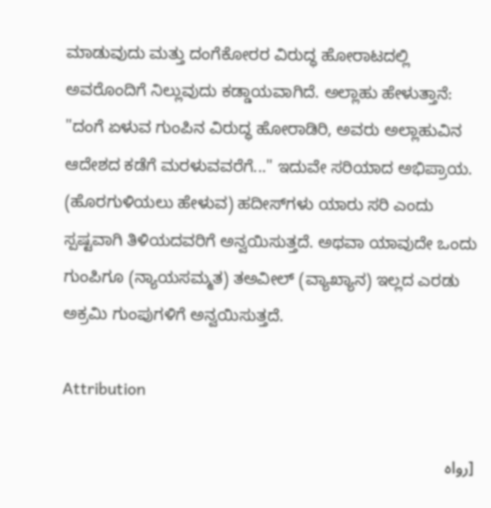ಮಾಡುವುದು ಮತ್ತು ದಂಗೆಕೋರರ ವಿರುದ್ಧ ಹೋರಾಟದಲ್ಲಿ ಅವರೊಂದಿಗೆ ನಿಲ್ಲುವುದು ಕಡ್ಡಾಯವಾಗಿದೆ. ಅಲ್ಲಾಹು ಹೇಳುತ್ತಾನೆ: "ದಂಗೆ ಏಳುವ ಗುಂಪಿನ ವಿರುದ್ಧ ಹೋರಾಡಿರಿ, ಅವರು ಅಲ್ಲಾಹುವಿನ ಆದೇಶದ ಕಡೆಗೆ ಮರಳುವವರೆಗೆ..." ಇದುವೇ ಸರಿಯಾದ ಅಭಿಪ್ರಾಯ. (ಹೊರಗುಳಿಯಲು ಹೇಳುವ) ಹದೀಸ್‌ಗಳು ಯಾರು ಸರಿ ಎಂದು ಸ್ಪಷ್ಟವಾಗಿ ತಿಳಿಯದವರಿಗೆ ಅನ್ವಯಿಸುತ್ತದೆ. ಅಥವಾ ಯಾವುದೇ ಒಂದು ಗುಂಪಿಗೂ (ನ್ಯಾಯಸಮ್ಮತ) ತಅವೀಲ್ (ವ್ಯಾಖ್ಯಾನ) ಇಲ್ಲದ ಎರಡು ಅಕ್ರಮಿ ಗುಂಪುಗಳಿಗೆ ಅನ್ವಯಿಸುತ್ತದೆ.

Attribution

[رواه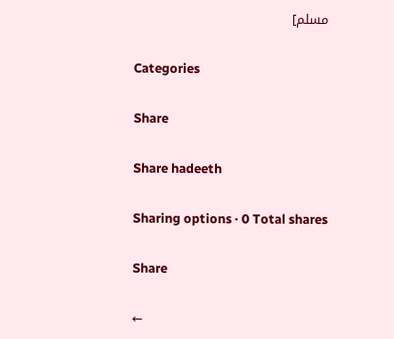مسلم]

Categories

Share

Share hadeeth

Sharing options · 0 Total shares

Share

←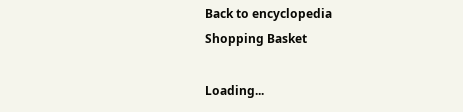Back to encyclopedia
Shopping Basket

Loading...